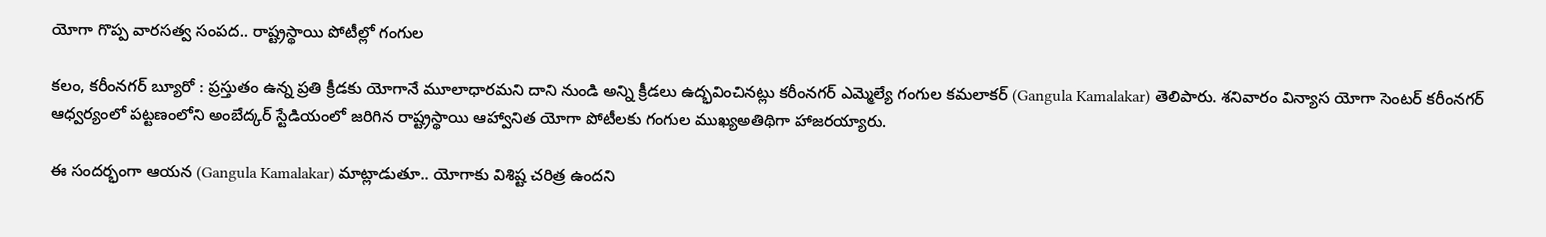యోగా గొప్ప వారసత్వ సంపద.. రాష్ట్రస్థాయి పోటీల్లో గంగుల

కలం, కరీంనగర్ బ్యూరో : ప్రస్తుతం ఉన్న ప్రతి క్రీడకు యోగానే మూలాధారమని దాని నుండి అన్ని క్రీడలు ఉద్భవించినట్లు కరీంనగర్ ఎమ్మెల్యే గంగుల కమలాకర్ (Gangula Kamalakar) తెలిపారు. శనివారం విన్యాస యోగా సెంటర్ కరీంనగర్ ఆధ్వర్యంలో పట్టణంలోని అంబేద్కర్ స్టేడియంలో జరిగిన రాష్ట్రస్థాయి ఆహ్వానిత యోగా పోటీలకు గంగుల ముఖ్యఅతిథిగా హాజరయ్యారు.

ఈ సందర్భంగా ఆయన (Gangula Kamalakar) మాట్లాడుతూ.. యోగాకు విశిష్ట చరిత్ర ఉందని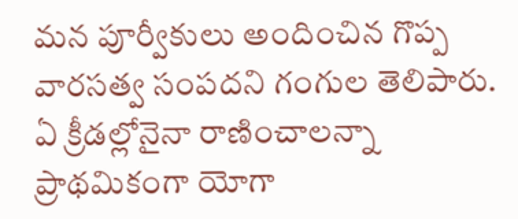మన పూర్వీకులు అందించిన గొప్ప వారసత్వ సంపదని గంగుల తెలిపారు. ఏ క్రీడల్లోనైనా రాణించాలన్నా ప్రాథమికంగా యోగా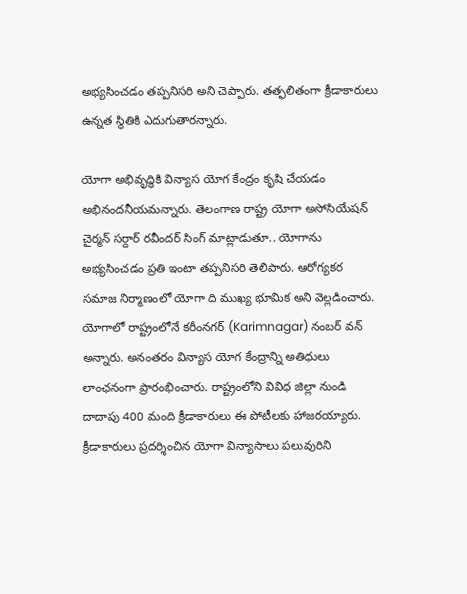అభ్యసించడం తప్పనిసరి అని చెప్పారు. తత్ఫలితంగా క్రీడాకారులు ఉన్నత స్థితికి ఎదుగుతారన్నారు.

యోగా అభివృద్ధికి విన్యాస యోగ కేంద్రం కృషి చేయడం అభినందనీయమన్నారు. తెలంగాణ రాష్ట్ర యోగా అసోసియేషన్ చైర్మన్ సర్దార్ రవీందర్ సింగ్ మాట్లాడుతూ.. యోగాను అభ్యసించడం ప్రతి ఇంటా తప్పనిసరి తెలిపారు. ఆరోగ్యకర సమాజ నిర్మాణంలో యోగా ది ముఖ్య భూమిక అని వెల్లడించారు. యోగాలో రాష్ట్రంలోనే కరీంనగర్ (Karimnagar) నంబర్ వన్ అన్నారు. అనంతరం విన్యాస యోగ కేంద్రాన్ని అతిధులు లాంఛనంగా ప్రారంభించారు. రాష్ట్రంలోని వివిధ జిల్లా నుండి దాదాపు 400 మంది క్రీడాకారులు ఈ పోటీలకు హాజరయ్యారు. క్రీడాకారులు ప్రదర్శించిన యోగా విన్యాసాలు పలువురిని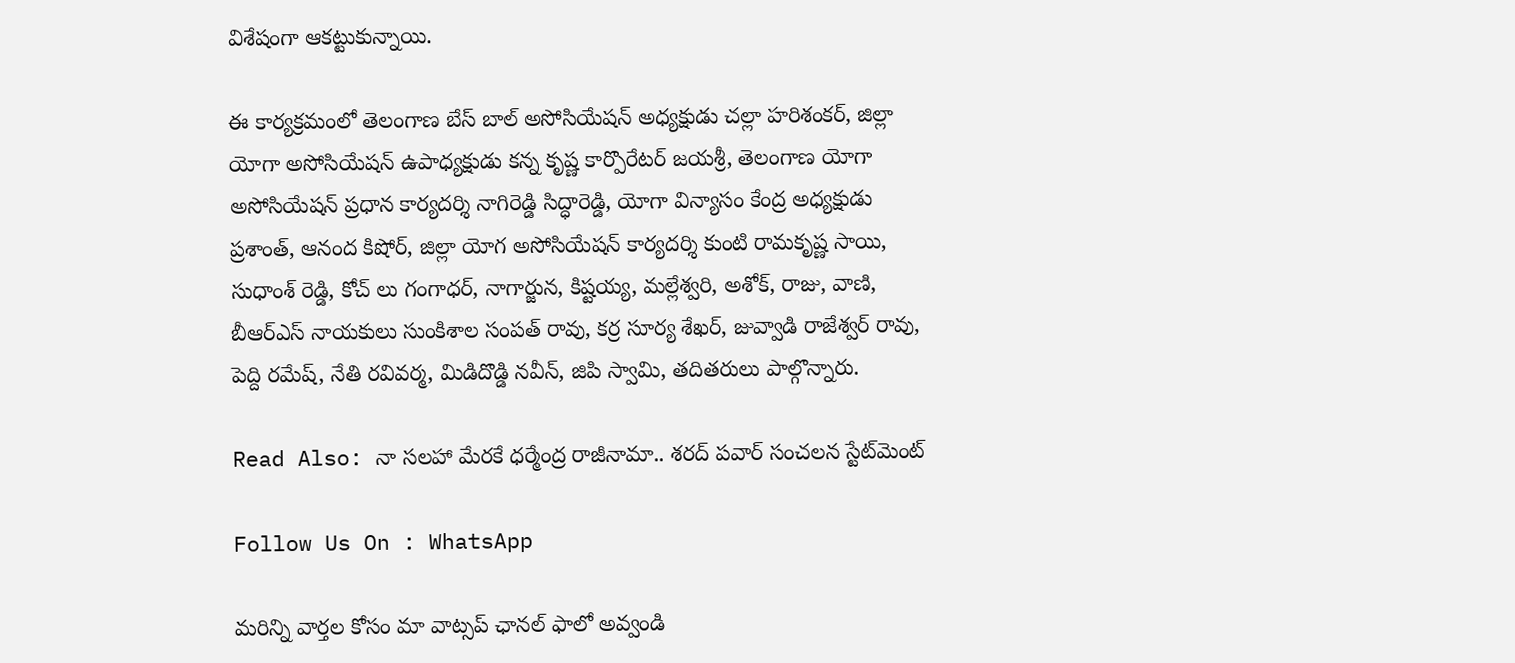విశేషంగా ఆకట్టుకున్నాయి.

ఈ కార్యక్రమంలో తెలంగాణ బేస్ బాల్ అసోసియేషన్ అధ్యక్షుడు చల్లా హరిశంకర్, జిల్లా యోగా అసోసియేషన్ ఉపాధ్యక్షుడు కన్న కృష్ణ కార్పొరేటర్ జయశ్రీ, తెలంగాణ యోగా అసోసియేషన్ ప్రధాన కార్యదర్శి నాగిరెడ్డి సిద్ధారెడ్డి, యోగా విన్యాసం కేంద్ర అధ్యక్షుడు ప్రశాంత్, ఆనంద కిషోర్, జిల్లా యోగ అసోసియేషన్ కార్యదర్శి కుంటి రామకృష్ణ సాయి, సుధాంశ్ రెడ్డి, కోచ్ లు గంగాధర్, నాగార్జున, కిష్టయ్య, మల్లేశ్వరి, అశోక్, రాజు, వాణి, బీఆర్ఎస్ నాయకులు సుంకిశాల సంపత్ రావు, కర్ర సూర్య శేఖర్, జువ్వాడి రాజేశ్వర్ రావు, పెద్ది రమేష్, నేతి రవివర్మ, మిడిదొడ్డి నవీన్, జిపి స్వామి, తదితరులు పాల్గొన్నారు.

Read Also: నా సలహా మేరకే ధర్మేంద్ర రాజీనామా.. శరద్ పవార్ సంచలన స్టేట్‌మెంట్

Follow Us On : WhatsApp

మ‌రిన్ని వార్త‌ల కోసం మా వాట్స‌ప్ ఛాన‌ల్ ఫాలో అవ్వండి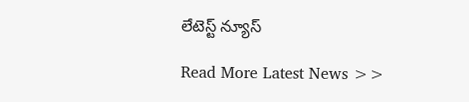లేటెస్ట్ న్యూస్‌

Read More Latest News >>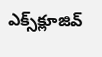ఎక్స్‌క్లూజివ్‌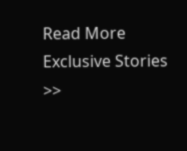Read More Exclusive Stories >>